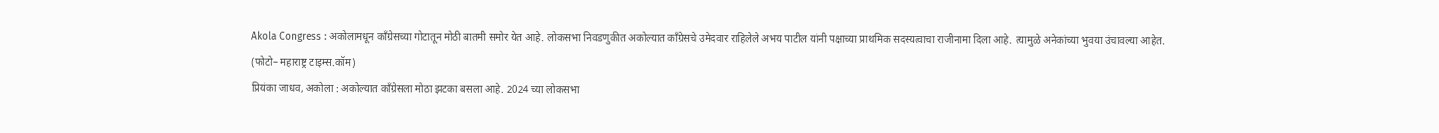Akola Congress : अकोलामधून काँग्रेसच्या गोटातून मोठी बातमी समोर येत आहे. लोकसभा निवडणुकीत अकोल्यात काँग्रेसचे उमेदवार राहिलेले अभय पाटील यांनी पक्षाच्या प्राथमिक सदस्यत्वाचा राजीनामा दिला आहे. त्यामुळे अनेकांच्या भुवया उंचावल्या आहेत.
(फोटो– महाराष्ट्र टाइम्स.कॉम)
प्रियंका जाधव, अकोला : अकोल्यात काँग्रेसला मोठा झटका बसला आहे. 2024 च्या लोकसभा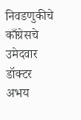निवडणुकीचे काँग्रेसचे उमेदवार डॉक्टर अभय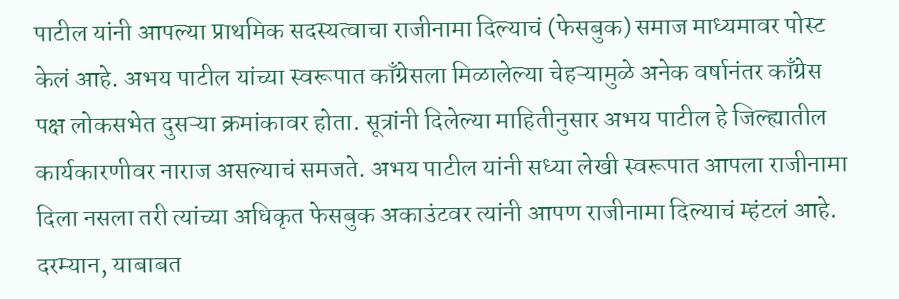पाटील यांनी आपल्या प्राथमिक सदस्यत्वाचा राजीनामा दिल्याचं (फेसबुक) समाज माध्यमावर पोस्ट केलं आहे. अभय पाटील यांच्या स्वरूपात काँग्रेसला मिळालेल्या चेहऱ्यामुळे अनेक वर्षानंतर काँग्रेस पक्ष लोकसभेत दुसऱ्या क्रमांकावर होता. सूत्रांनी दिलेल्या माहितीनुसार अभय पाटील हे जिल्ह्यातील कार्यकारणीवर नाराज असल्याचं समजते. अभय पाटील यांनी सध्या लेखी स्वरूपात आपला राजीनामा दिला नसला तरी त्यांच्या अधिकृत फेसबुक अकाउंटवर त्यांनी आपण राजीनामा दिल्याचं म्हंटलं आहे. दरम्यान, याबाबत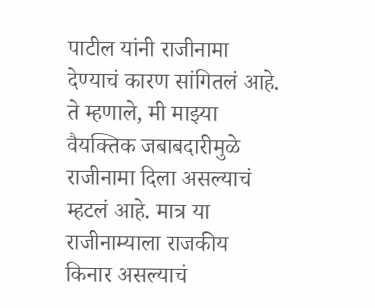पाटील यांनी राजीनामा देण्याचं कारण सांगितलं आहे. ते म्हणाले, मी माझ्या वैयक्तिक जबाबदारीमुळे राजीनामा दिला असल्याचं म्हटलं आहे. मात्र या राजीनाम्याला राजकीय किनार असल्याचं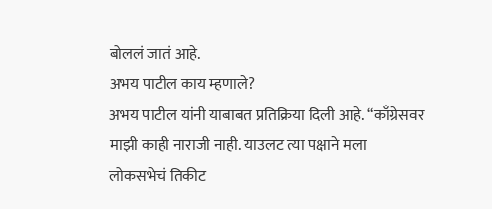बोललं जातं आहे.
अभय पाटील काय म्हणाले?
अभय पाटील यांनी याबाबत प्रतिक्रिया दिली आहे. “काँग्रेसवर माझी काही नाराजी नाही. याउलट त्या पक्षाने मला लोकसभेचं तिकीट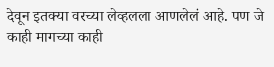देवून इतक्या वरच्या लेव्हलला आणलेलं आहे. पण जे काही मागच्या काही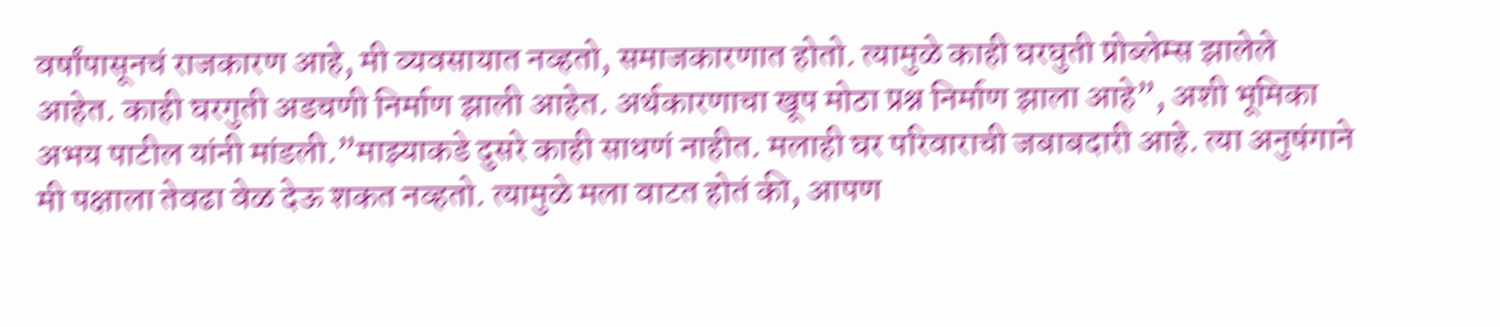वर्षांपासूनचं राजकारण आहे, मी व्यवसायात नव्हतो, समाजकारणात होतो. त्यामुळे काही घरघुती प्रोब्लेम्स झालेले आहेत. काही घरगुती अडचणी निर्माण झाली आहेत. अर्थकारणाचा खूप मोठा प्रश्न निर्माण झाला आहे”, अशी भूमिका अभय पाटील यांनी मांडली.”माझ्याकडे दुसरे काही साधणं नाहीत. मलाही घर परिवाराची जबाबदारी आहे. त्या अनुषंगाने मी पक्षाला तेवढा वेळ देऊ शकत नव्हतो. त्यामुळे मला वाटत होतं की, आपण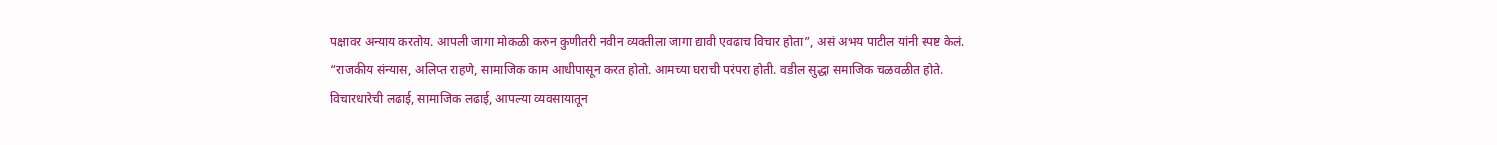पक्षावर अन्याय करतोय. आपली जागा मोकळी करुन कुणीतरी नवीन व्यक्तीला जागा द्यावी एवढाच विचार होता”, असं अभय पाटील यांनी स्पष्ट केलं.
“राजकीय संन्यास, अलिप्त राहणे, सामाजिक काम आधीपासून करत होतो. आमच्या घराची परंपरा होती. वडील सुद्धा समाजिक चळवळीत होते. विचारधारेची लढाई, सामाजिक लढाई, आपल्या व्यवसायातून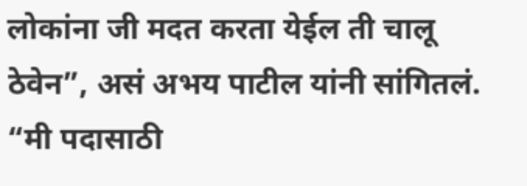लोकांना जी मदत करता येईल ती चालू ठेवेन”, असं अभय पाटील यांनी सांगितलं.
“मी पदासाठी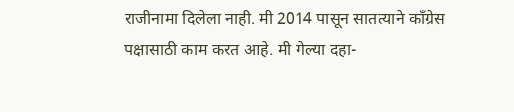राजीनामा दिलेला नाही. मी 2014 पासून सातत्याने काँग्रेस पक्षासाठी काम करत आहे. मी गेल्या दहा-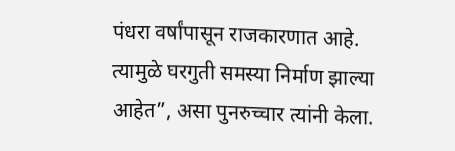पंधरा वर्षांपासून राजकारणात आहे. त्यामुळे घरगुती समस्या निर्माण झाल्या आहेत”, असा पुनरुच्चार त्यांनी केला.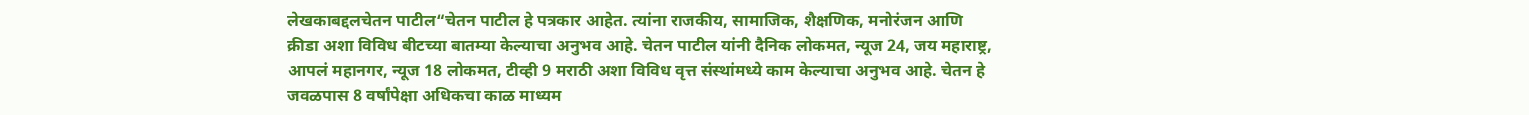लेखकाबद्दलचेतन पाटील“चेतन पाटील हे पत्रकार आहेत. त्यांना राजकीय, सामाजिक, शैक्षणिक, मनोरंजन आणि क्रीडा अशा विविध बीटच्या बातम्या केल्याचा अनुभव आहे. चेतन पाटील यांनी दैनिक लोकमत, न्यूज 24, जय महाराष्ट्र, आपलं महानगर, न्यूज 18 लोकमत, टीव्ही 9 मराठी अशा विविध वृत्त संस्थांमध्ये काम केल्याचा अनुभव आहे. चेतन हे जवळपास 8 वर्षांपेक्षा अधिकचा काळ माध्यम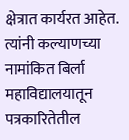क्षेत्रात कार्यरत आहेत. त्यांनी कल्याणच्या नामांकित बिर्ला महाविद्यालयातून पत्रकारितेतील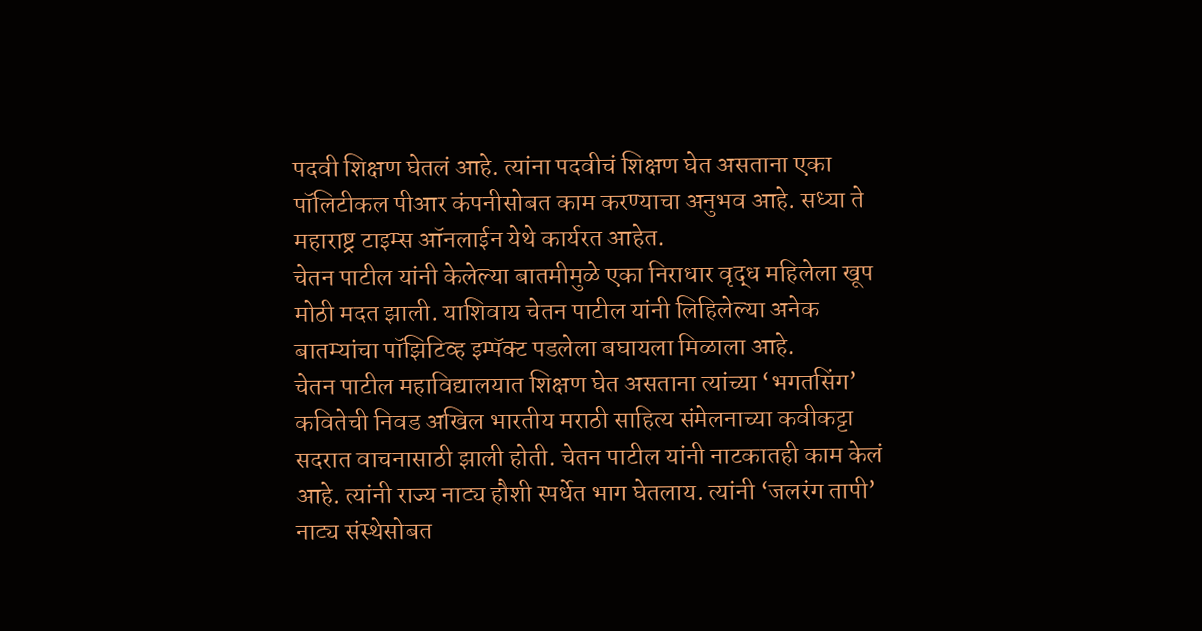पदवी शिक्षण घेतलं आहे. त्यांना पदवीचं शिक्षण घेत असताना एका पॉलिटीकल पीआर कंपनीसोबत काम करण्याचा अनुभव आहे. सध्या ते महाराष्ट्र टाइम्स ऑनलाईन येथे कार्यरत आहेत.
चेतन पाटील यांनी केलेल्या बातमीमुळे एका निराधार वृद्ध महिलेला खूप मोठी मदत झाली. याशिवाय चेतन पाटील यांनी लिहिलेल्या अनेक बातम्यांचा पॉझिटिव्ह इम्पॅक्ट पडलेला बघायला मिळाला आहे.
चेतन पाटील महाविद्यालयात शिक्षण घेत असताना त्यांच्या ‘भगतसिंग’ कवितेची निवड अखिल भारतीय मराठी साहित्य संमेलनाच्या कवीकट्टा सदरात वाचनासाठी झाली होती. चेतन पाटील यांनी नाटकातही काम केलं आहे. त्यांनी राज्य नाट्य हौशी स्पर्धेत भाग घेतलाय. त्यांनी ‘जलरंग तापी’ नाट्य संस्थेसोबत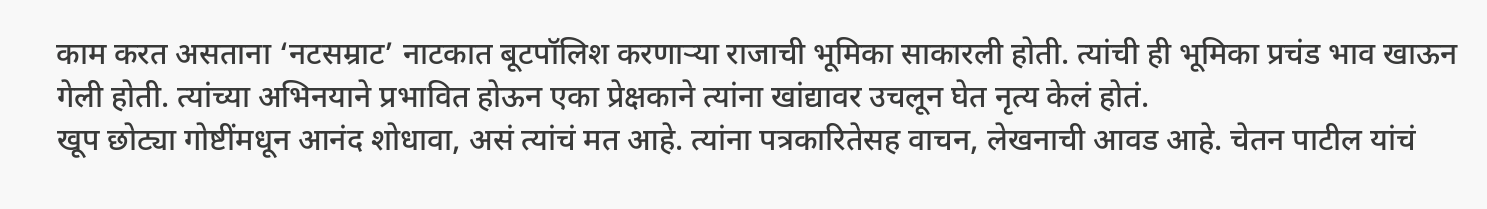काम करत असताना ‘नटसम्राट’ नाटकात बूटपॉलिश करणाऱ्या राजाची भूमिका साकारली होती. त्यांची ही भूमिका प्रचंड भाव खाऊन गेली होती. त्यांच्या अभिनयाने प्रभावित होऊन एका प्रेक्षकाने त्यांना खांद्यावर उचलून घेत नृत्य केलं होतं.
खूप छोट्या गोष्टींमधून आनंद शोधावा, असं त्यांचं मत आहे. त्यांना पत्रकारितेसह वाचन, लेखनाची आवड आहे. चेतन पाटील यांचं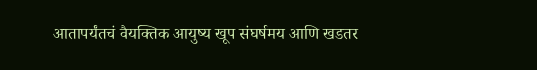आतापर्यंतचं वैयक्तिक आयुष्य खूप संघर्षमय आणि खडतर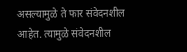असल्यामुळे ते फार संवेदनशील आहेत. त्यामुळे संवेदनशील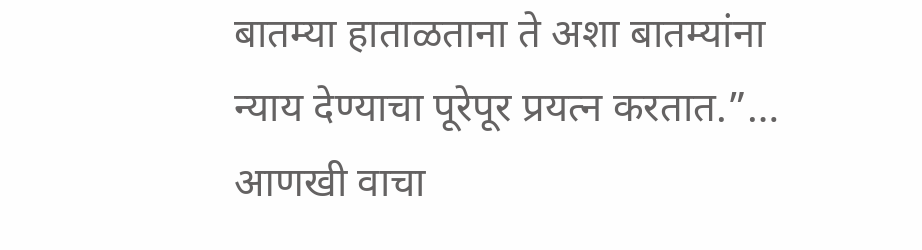बातम्या हाताळताना ते अशा बातम्यांना न्याय देण्याचा पूरेपूर प्रयत्न करतात.”… आणखी वाचा